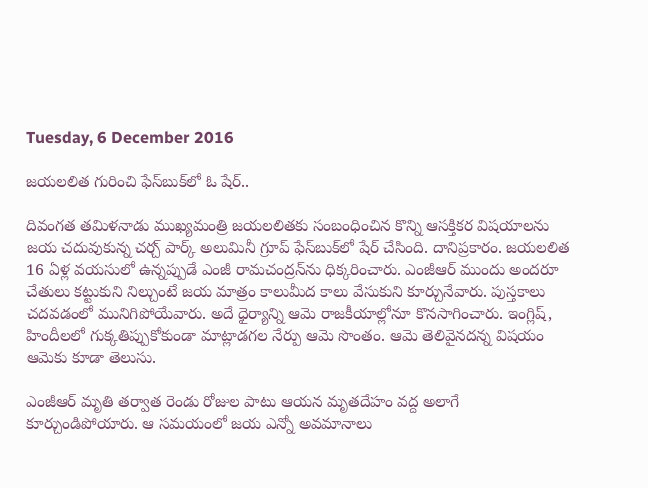Tuesday, 6 December 2016

జయలలిత గురించి ఫేస్‌బుక్‌లో ఓ షేర్..

దివంగత తమిళనాడు ముఖ్యమంత్రి జయలలితకు సంబంధించిన కొన్ని ఆసక్తికర విషయాలను జయ చదువుకున్న చర్చ్ పార్క్ అలుమినీ గ్రూప్ ఫేస్‌బుక్‌లో షేర్ చేసింది. దానిప్రకారం. జయలలిత 16 ఏళ్ల వయసులో ఉన్నప్పుడే ఎంజీ రామచంద్రన్‌ను ధిక్కరించారు. ఎంజీఆర్ ముందు అందరూ చేతులు కట్టుకుని నిల్చుంటే జయ మాత్రం కాలుమీద కాలు వేసుకుని కూర్చునేవారు. పుస్తకాలు చదవడంలో మునిగిపోయేవారు. అదే ధైర్యాన్ని ఆమె రాజకీయాల్లోనూ కొనసాగించారు. ఇంగ్లిష్, హిందీలలో గుక్కతిప్పుకోకుండా మాట్లాడగల నేర్పు ఆమె సొంతం. ఆమె తెలివైనదన్న విషయం ఆమెకు కూడా తెలుసు.

ఎంజీఆర్ మృతి తర్వాత రెండు రోజుల పాటు ఆయన మృతదేహం వద్ద అలాగే కూర్చుండిపోయారు. ఆ సమయంలో జయ ఎన్నో అవమానాలు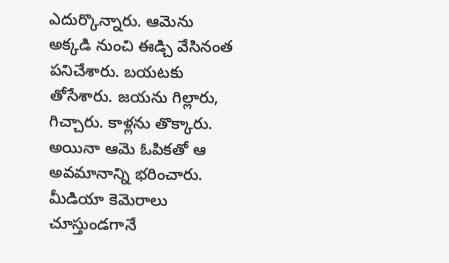ఎదుర్కొన్నారు. ఆమెను అక్కడి నుంచి ఈడ్చి వేసినంత పనిచేశారు. బయటకు తోసేశారు. జయను గిల్లారు, గిచ్చారు. కాళ్లను తొక్కారు. అయినా ఆమె ఓపికతో ఆ అవమానాన్ని భరించారు. మీడియా కెమెరాలు చూస్తుండగానే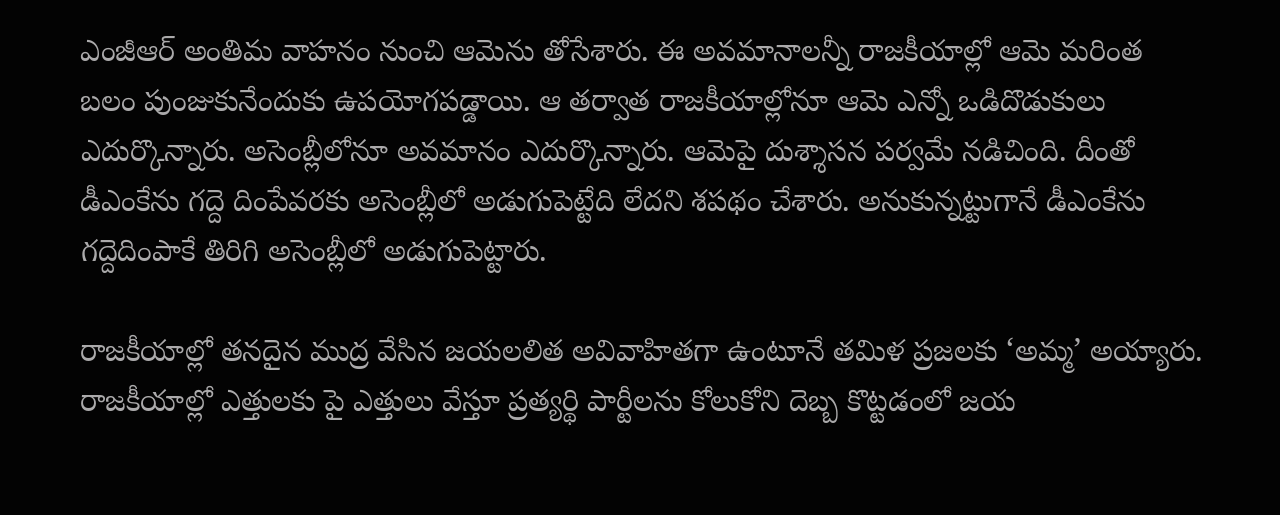ఎంజీఆర్ అంతిమ వాహనం నుంచి ఆమెను తోసేశారు. ఈ అవమానాలన్నీ రాజకీయాల్లో ఆమె మరింత బలం పుంజుకునేందుకు ఉపయోగపడ్డాయి. ఆ తర్వాత రాజకీయాల్లోనూ ఆమె ఎన్నో ఒడిదొడుకులు ఎదుర్కొన్నారు. అసెంబ్లీలోనూ అవమానం ఎదుర్కొన్నారు. ఆమెపై దుశ్శాసన పర్వమే నడిచింది. దీంతో డీఎంకేను గద్దె దింపేవరకు అసెంబ్లీలో అడుగుపెట్టేది లేదని శపథం చేశారు. అనుకున్నట్టుగానే డీఎంకేను గద్దెదింపాకే తిరిగి అసెంబ్లీలో అడుగుపెట్టారు.

రాజకీయాల్లో తనదైన ముద్ర వేసిన జయలలిత అవివాహితగా ఉంటూనే తమిళ ప్రజలకు ‘అమ్మ’ అయ్యారు. రాజకీయాల్లో ఎత్తులకు పై ఎత్తులు వేస్తూ ప్రత్యర్థి పార్టీలను కోలుకోని దెబ్బ కొట్టడంలో జయ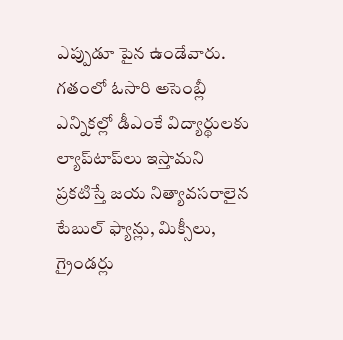ఎప్పుడూ పైన ఉండేవారు. గతంలో ఓసారి అసెంబ్లీ ఎన్నికల్లో డీఎంకే విద్యార్థులకు ల్యాప్‌టాప్‌లు ఇస్తామని ప్రకటిస్తే జయ నిత్యావసరాలైన టేబుల్ ఫ్యాన్లు, మిక్సీలు, గ్రైండర్లు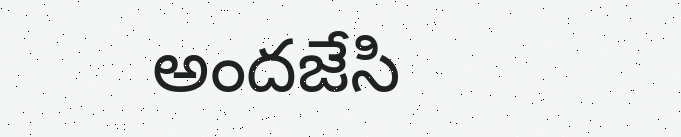అందజేసి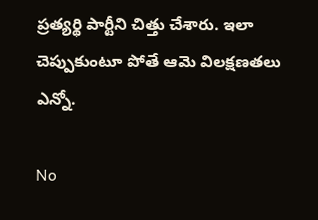ప్రత్యర్థి పార్టీని చిత్తు చేశారు. ఇలా చెప్పుకుంటూ పోతే ఆమె విలక్షణతలు ఎన్నో.

No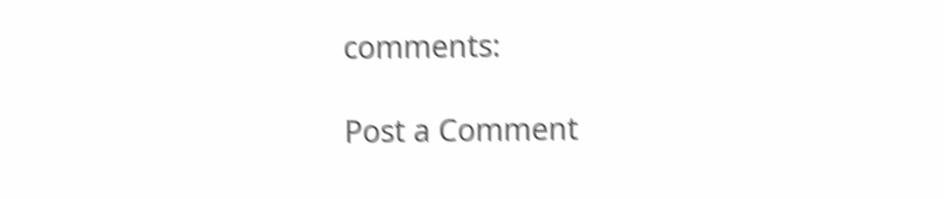comments:

Post a Comment